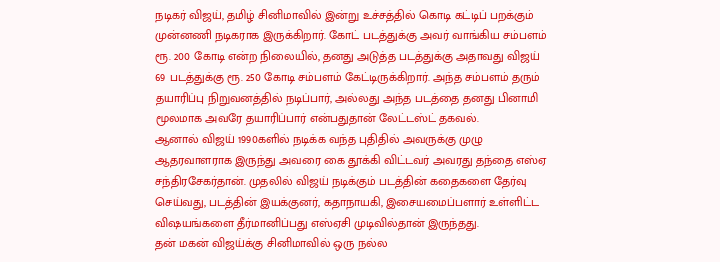நடிகர் விஜய், தமிழ் சினிமாவில் இன்று உச்சத்தில் கொடி கட்டிப் பறக்கும் முன்னணி நடிகராக இருக்கிறார். கோட் படத்துக்கு அவர் வாங்கிய சம்பளம் ரூ. 200 கோடி என்ற நிலையில், தனது அடுத்த படத்துக்கு அதாவது விஜய் 69 படத்துக்கு ரூ. 250 கோடி சம்பளம் கேட்டிருக்கிறார். அந்த சம்பளம் தரும் தயாரிப்பு நிறுவனத்தில் நடிப்பார், அல்லது அந்த படத்தை தனது பினாமி மூலமாக அவரே தயாரிப்பார் என்பதுதான் லேட்டஸ்ட் தகவல்.
ஆனால் விஜய் 1990களில் நடிக்க வந்த புதிதில் அவருக்கு முழு ஆதரவாளராக இருந்து அவரை கை தூக்கி விட்டவர் அவரது தந்தை எஸ்ஏ சந்திரசேகர்தான். முதலில் விஜய் நடிக்கும் படத்தின் கதைகளை தேர்வு செய்வது, படத்தின் இயக்குனர், கதாநாயகி, இசையமைப்பளார் உள்ளிட்ட விஷயங்களை தீர்மானிப்பது எஸ்ஏசி முடிவில்தான் இருந்தது.
தன் மகன் விஜய்க்கு சினிமாவில் ஒரு நல்ல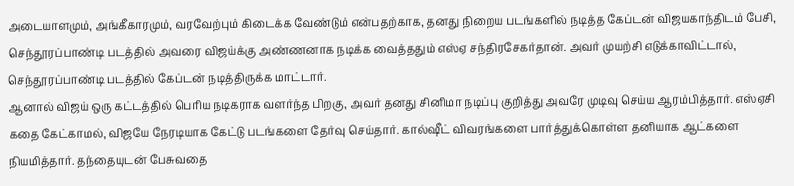அடையாளமும், அங்கீகாரமும், வரவேற்பும் கிடைக்க வேண்டும் என்பதற்காக, தனது நிறைய படங்களில் நடித்த கேப்டன் விஜயகாந்திடம் பேசி, செந்தூரப்பாண்டி படத்தில் அவரை விஜய்க்கு அண்ணனாக நடிக்க வைத்ததும் எஸ்ஏ சந்திரசேகர்தான். அவர் முயற்சி எடுக்காவிட்டால், செந்தூரப்பாண்டி படத்தில் கேப்டன் நடித்திருக்க மாட்டார்.
ஆனால் விஜய் ஒரு கட்டத்தில் பெரிய நடிகராக வளர்ந்த பிறகு, அவர் தனது சினிமா நடிப்பு குறித்து அவரே முடிவு செய்ய ஆரம்பித்தார். எஸ்ஏசி கதை கேட்காமல், விஜயே நேரடியாக கேட்டு படங்களை தேர்வு செய்தார். கால்ஷீட் விவரங்களை பார்த்துக்கொள்ள தனியாக ஆட்களை நியமித்தார். தந்தையுடன் பேசுவதை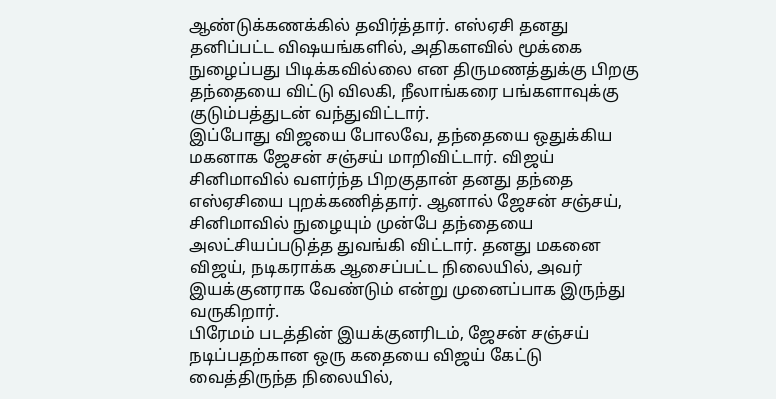ஆண்டுக்கணக்கில் தவிர்த்தார். எஸ்ஏசி தனது தனிப்பட்ட விஷயங்களில், அதிகளவில் மூக்கை நுழைப்பது பிடிக்கவில்லை என திருமணத்துக்கு பிறகு தந்தையை விட்டு விலகி, நீலாங்கரை பங்களாவுக்கு குடும்பத்துடன் வந்துவிட்டார்.
இப்போது விஜயை போலவே, தந்தையை ஒதுக்கிய மகனாக ஜேசன் சஞ்சய் மாறிவிட்டார். விஜய் சினிமாவில் வளர்ந்த பிறகுதான் தனது தந்தை எஸ்ஏசியை புறக்கணித்தார். ஆனால் ஜேசன் சஞ்சய், சினிமாவில் நுழையும் முன்பே தந்தையை அலட்சியப்படுத்த துவங்கி விட்டார். தனது மகனை விஜய், நடிகராக்க ஆசைப்பட்ட நிலையில், அவர் இயக்குனராக வேண்டும் என்று முனைப்பாக இருந்து வருகிறார்.
பிரேமம் படத்தின் இயக்குனரிடம், ஜேசன் சஞ்சய் நடிப்பதற்கான ஒரு கதையை விஜய் கேட்டு வைத்திருந்த நிலையில்,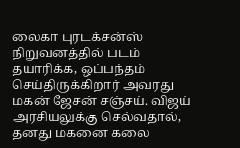லைகா புரடக்சன்ஸ் நிறுவனத்தில் படம் தயாரிக்க, ஒப்பந்தம் செய்திருக்கிறார் அவரது மகன் ஜேசன் சஞ்சய். விஜய் அரசியலுக்கு செல்வதால், தனது மகனை கலை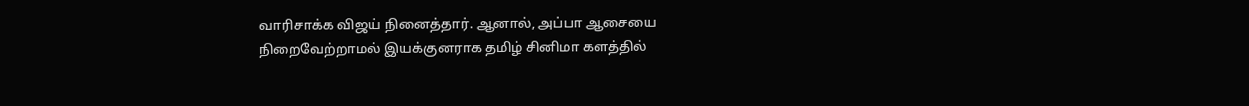வாரிசாக்க விஜய் நினைத்தார். ஆனால், அப்பா ஆசையை நிறைவேற்றாமல் இயக்குனராக தமிழ் சினிமா களத்தில்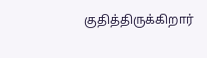குதித்திருக்கிறார்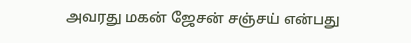அவரது மகன் ஜேசன் சஞ்சய் என்பது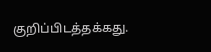குறிப்பிடத்தக்கது.